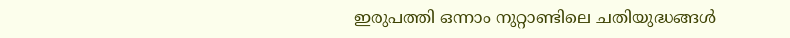ഇരുപത്തി ഒന്നാം നുറ്റാണ്ടിലെ ചതിയുദ്ധങ്ങള്‍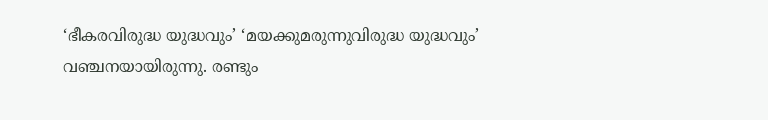‘ഭീകരവിരുദ്ധ യുദ്ധവും’ ‘മയക്കുമരുന്നുവിരുദ്ധ യുദ്ധവും’ വഞ്ചനയായിരുന്നു. രണ്ടും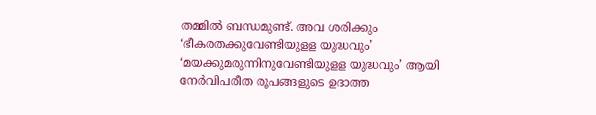തമ്മില്‍ ബന്ധമുണ്ട്. അവ ശരിക്കും ‘ഭീകരതക്കുവേണ്ടിയുളള യുദ്ധവും’ ‘മയക്കുമരുന്നിനുവേണ്ടിയുളള യുദ്ധവും’ ആയി  നേര്‍വിപരീത രൂപങ്ങളുടെ ഉദാത്ത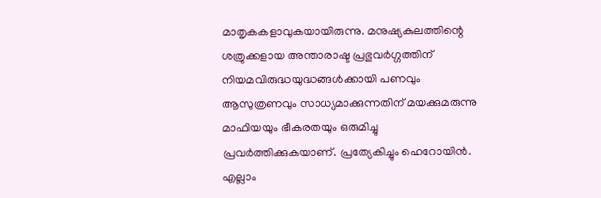മാതൃകകളാവുകയായിരുന്നു. മനുഷ്യകുലത്തിന്റെ ശത്രുക്കളായ അന്താരാഷ്ട പ്രഭുവര്‍ഗ്ഗത്തിന് നിയമവിരുദ്ധയുദ്ധങ്ങള്‍ക്കായി പണവും ആസുത്രണവും സാധ്യമാക്കുന്നതിന് മയക്കുമരുന്നു മാഫിയയും ഭീകരതയും ഒരുമിച്ചു പ്രവര്‍ത്തിക്കുകയാണ്. പ്രത്യേകിച്ചും ഹെറോയിന്‍.
എല്ലാം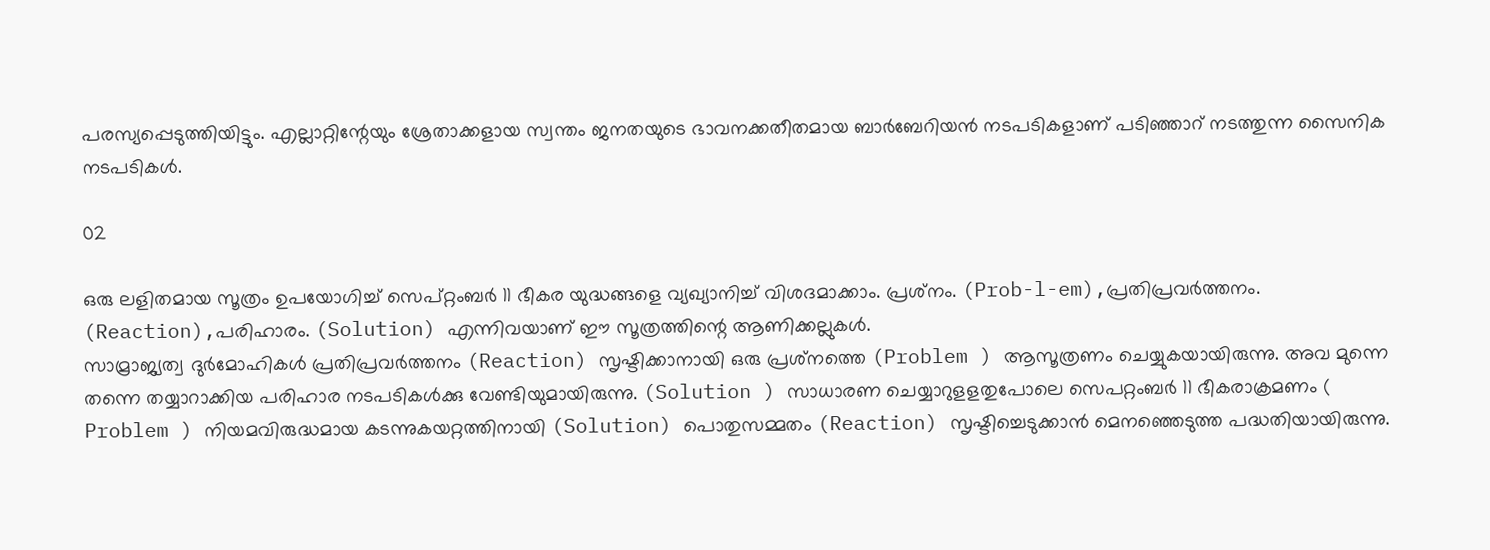പരസ്യപ്പെടുത്തിയിട്ടും. എല്ലാറ്റിന്റേയും ശ്രേതാക്കളായ സ്വന്തം ജനതയുടെ ഭാവനക്കതീതമായ ബാര്‍ബേറിയന്‍ നടപടികളാണ് പടിഞ്ഞാറ് നടത്തുന്ന സൈനിക നടപടികള്‍.

02

ഒരു ലളിതമായ സൂത്രം ഉപയോഗിച്ച് സെപ്റ്റംബര്‍ 11 ഭീകര യുദ്ധങ്ങളെ വ്യഖ്യാനിച്ച് വിശദമാക്കാം. പ്രശ്‌നം. (Prob-l-em),പ്രതിപ്രവര്‍ത്തനം. (Reaction),പരിഹാരം. (Solution) എന്നിവയാണ് ഈ സൂത്രത്തിന്റെ ആണിക്കല്ലുകള്‍.
സാമ്രാജ്യത്വ ദുര്‍മോഹികള്‍ പ്രതിപ്രവര്‍ത്തനം (Reaction) സൃഷ്ടിക്കാനായി ഒരു പ്രശ്‌നത്തെ (Problem ) ആസൂത്രണം ചെയ്യുകയായിരുന്നു. അവ മുന്നെ തന്നെ തയ്യാറാക്കിയ പരിഹാര നടപടികള്‍ക്കു വേണ്ടിയുമായിരുന്നു. (Solution ) സാധാരണ ചെയ്യാറുളളതുപോലെ സെപറ്റംബര്‍ 11 ഭീകരാക്രമണം ( Problem ) നിയമവിരുദ്ധമായ കടന്നുകയറ്റത്തിനായി (Solution) പൊതുസമ്മതം (Reaction) സൃഷ്ടിച്ചെടുക്കാന്‍ മെനഞ്ഞെടുത്ത പദ്ധതിയായിരുന്നു.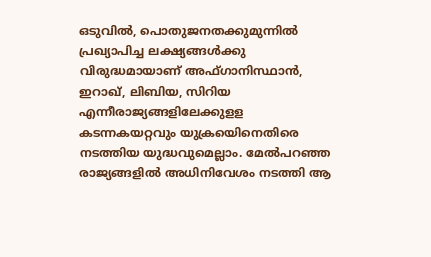ഒടുവില്‍, പൊതുജനതക്കുമുന്നില്‍ പ്രഖ്യാപിച്ച ലക്ഷ്യങ്ങള്‍ക്കു വിരുദ്ധമായാണ് അഫ്ഗാനിസ്ഥാന്‍, ഇറാഖ്, ലിബിയ, സിറിയ എന്നീരാജ്യങ്ങളിലേക്കുളള കടന്നകയറ്റവും യുക്രയെിനെതിരെ നടത്തിയ യുദ്ധവുമെല്ലാം. മേല്‍പറഞ്ഞ രാജ്യങ്ങളില്‍ അധിനിവേശം നടത്തി ആ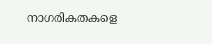നാഗരികതകളെ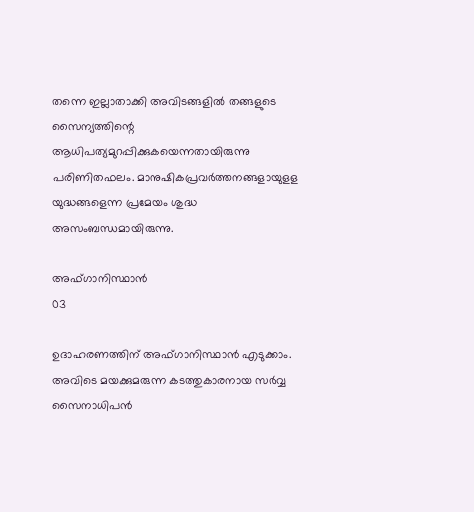തന്നെ ഇല്ലാതാക്കി അവിടങ്ങളില്‍ തങ്ങളുടെ സൈന്യത്തിന്റെ ആധിപത്യമുറപ്പിക്കുകയെന്നതായിരുന്നു പരിണിതഫലം. മാനുഷികപ്രവര്‍ത്തനങ്ങളായുളള യുദ്ധങ്ങളെന്ന പ്രമേയം ശുദ്ധ അസംബന്ധമായിരുന്നു.

അഫ്ഗാനിസ്ഥാന്‍
03

ഉദാഹരണത്തിന് അഫ്ഗാനിസ്ഥാന്‍ എടുക്കാം. അവിടെ മയക്കുമരുന്ന കടത്തുകാരനായ സര്‍വ്വ സൈനാധിപന്‍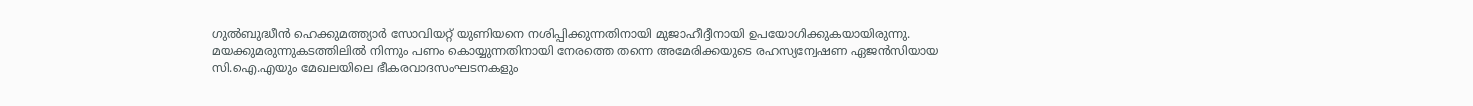ഗുല്‍ബുദ്ധീന്‍ ഹെക്കുമത്ത്യാര്‍ സോവിയറ്റ് യുണിയനെ നശിപ്പിക്കുന്നതിനായി മുജാഹീദ്ദീനായി ഉപയോഗിക്കുകയായിരുന്നു. മയക്കുമരുന്നുകടത്തിലില്‍ നിന്നും പണം കൊയ്യുന്നതിനായി നേരത്തെ തന്നെ അമേരിക്കയുടെ രഹസ്യന്വേഷണ ഏജന്‍സിയായ സി.ഐ.എയും മേഖലയിലെ ഭീകരവാദസംഘടനകളും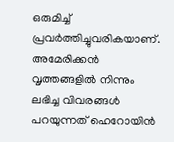ഒരുമിച്ച് പ്രവര്‍ത്തിച്ചുവരികയാണ്. അമേരിക്കന്‍ വൃത്തങ്ങളില്‍ നിന്നും ലഭിച്ച വിവരങ്ങള്‍ പറയുന്നത് ഹെറോയിന്‍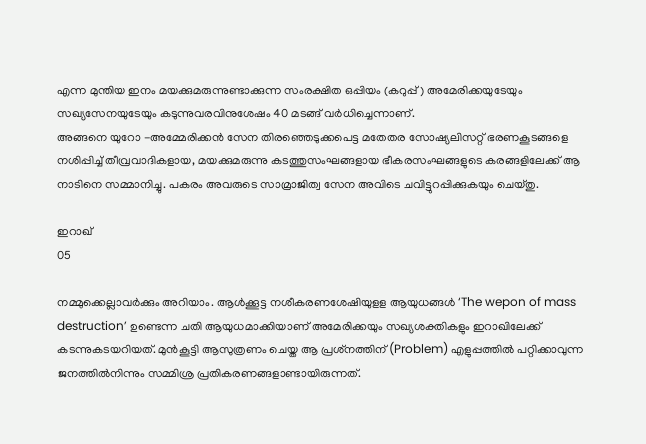എന്ന മുന്തിയ ഇനം മയക്കുമരുന്നുണ്ടാക്കുന്ന സംരക്ഷിത ഒപ്പിയം (കറുപ്പ്) അമേരിക്കയുടേയും സഖ്യസേനയുടേയും കടുന്നുവരവിനുശേഷം 40 മടങ്ങ് വര്‍ധിച്ചെന്നാണ്.
അങ്ങനെ യുറോ -അമ്മേരിക്കന്‍ സേന തിരഞ്ഞെടുക്കപെട്ട മതേതര സോഷ്യലിസറ്റ് ഭരണകൂടങ്ങളെ നശിപ്പിച്ച് തീവ്രവാദികളായ, മയക്കുമരുന്നു കടത്തുസംഘങ്ങളായ ഭീകരസംഘങ്ങളുടെ കരങ്ങളിലേക്ക് ആ നാടിനെ സമ്മാനിച്ചു. പകരം അവരുടെ സാമ്രാജിത്വ സേന അവിടെ ചവിട്ടുറപ്പിക്കുകയും ചെയ്തു.

ഇറാഖ്
05

നമ്മുക്കെല്ലാവര്‍ക്കും അറിയാം. ആള്‍ക്കൂട്ട നശീകരണശേഷിയുളള ആയുധങ്ങള്‍ ‘The wepon of mass destruction’ ഉണ്ടെന്ന ചതി ആയുധമാക്കിയാണ് അമേരിക്കയും സഖ്യശക്തികളും ഇറാഖിലേക്ക് കടന്നുകടയറിയത്. മുന്‍കൂട്ടി ആസുത്രണം ചെയ്ത ആ പ്രശ്‌നത്തിന് (Problem) എളുപ്പത്തില്‍ പറ്റിക്കാവുന്ന ജനത്തില്‍നിന്നും സമ്മിശ്ര പ്രതികരണങ്ങളാണ്ടായിരുന്നത്.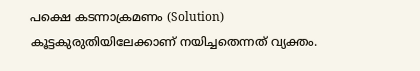പക്ഷെ കടന്നാക്രമണം (Solution) കൂട്ടകുരുതിയിലേക്കാണ് നയിച്ചതെന്നത് വ്യക്തം.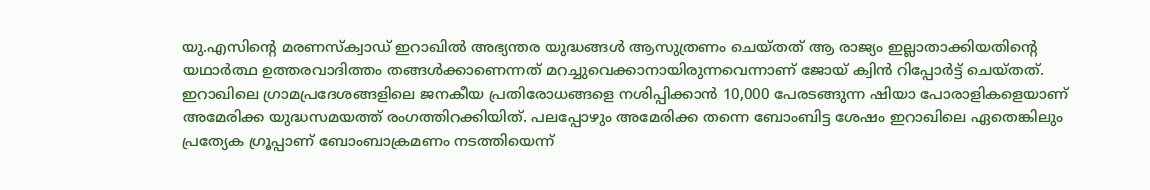യു.എസിന്റെ മരണസ്‌ക്വാഡ് ഇറാഖില്‍ അഭ്യന്തര യുദ്ധങ്ങള്‍ ആസുത്രണം ചെയ്തത് ആ രാജ്യം ഇല്ലാതാക്കിയതിന്റെ യഥാര്‍ത്ഥ ഉത്തരവാദിത്തം തങ്ങള്‍ക്കാണെന്നത് മറച്ചുവെക്കാനായിരുന്നവെന്നാണ് ജോയ് ക്വിന്‍ റിപ്പോര്‍ട്ട് ചെയ്തത്. ഇറാഖിലെ ഗ്രാമപ്രദേശങ്ങളിലെ ജനകീയ പ്രതിരോധങ്ങളെ നശിപ്പിക്കാന്‍ 10,000 പേരടങ്ങുന്ന ഷിയാ പോരാളികളെയാണ്  അമേരിക്ക യുദ്ധസമയത്ത് രംഗത്തിറക്കിയിത്. പലപ്പോഴും അമേരിക്ക തന്നെ ബോംബിട്ട ശേഷം ഇറാഖിലെ ഏതെങ്കിലും പ്രത്യേക ഗ്രൂപ്പാണ് ബോംബാക്രമണം നടത്തിയെന്ന്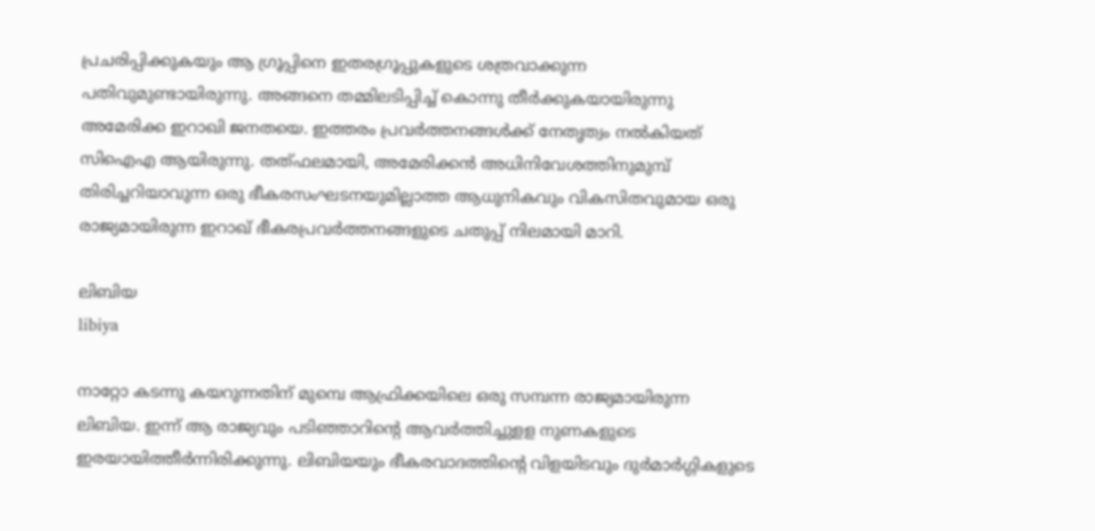പ്രചരിപ്പിക്കുകയും ആ ഗ്രൂപ്പിനെ ഇതരഗ്രൂപ്പുകളുടെ ശത്രവാക്കുന്ന പതിവുമുണ്ടായിരുന്നു. അങ്ങനെ തമ്മിലടിപ്പിച്ച് കൊന്നു തീര്‍ക്കുകയായിരുന്നു അമേരിക്ക ഇറാഖി ജനതയെ. ഇത്തരം പ്രവര്‍ത്തനങ്ങള്‍ക്ക് നേതൃത്വം നല്‍കിയത് സിഐഎ ആയിരുന്നു. തത്ഫലമായി, അമേരിക്കന്‍ അധിനിവേശത്തിനുമുമ്പ് തിരിച്ചറിയാവുന്ന ഒരു ഭീകരസംഘടനയുമില്ലാത്ത ആധുനികവും വികസിതവുമായ ഒരു രാജ്യമായിരുന്ന ഇറാഖ് ഭീകരപ്രവര്‍ത്തനങ്ങളുടെ ചതുപ്പ് നിലമായി മാറി.

ലിബിയ
libiya

നാറ്റോ കടന്നു കയറുന്നതിന് മുമ്പെ ആഫ്രിക്കയിലെ ഒരു സമ്പന്ന രാജ്യമായിരുന്ന ലിബിയ. ഇന്ന് ആ രാജ്യവും പടിഞ്ഞാറിന്റെ ആവര്‍ത്തിച്ചുളള നുണകളുടെ ഇരയായിത്തീര്‍ന്നിരിക്കുന്നു. ലിബിയയും ഭീകരവാദത്തിന്റെ വിളയിടവും ദുര്‍മാര്‍ഗ്ഗികളുടെ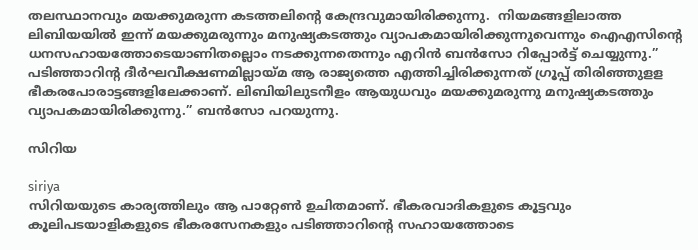തലസ്ഥാനവും മയക്കുമരുന്ന കടത്തലിന്റെ കേന്ദ്രവുമായിരിക്കുന്നു.  നിയമങ്ങളിലാത്ത ലിബിയയില്‍ ഇന്ന് മയക്കുമരുന്നും മനുഷ്യകടത്തും വ്യാപകമായിരിക്കുന്നുവെന്നും ഐഎസിന്റെ ധനസഹായത്തോടെയാണിതല്ലൊം നടക്കുന്നതെന്നും എറിന്‍ ബന്‍സോ റിപ്പോര്‍ട്ട് ചെയ്യുന്നു.” പടിഞ്ഞാറിന്റ ദീര്‍ഘവീക്ഷണമില്ലായ്മ ആ രാജ്യത്തെ എത്തിച്ചിരിക്കുന്നത് ഗ്രൂപ്പ് തിരിഞ്ഞുളള ഭീകരപോരാട്ടങ്ങളിലേക്കാണ്. ലിബിയിലുടനീളം ആയുധവും മയക്കുമരുന്നു മനുഷ്യകടത്തും വ്യാപകമായിരിക്കുന്നു.” ബന്‍സോ പറയുന്നു.

സിറിയ

siriya
സിറിയയുടെ കാര്യത്തിലും ആ പാറ്റേണ്‍ ഉചിതമാണ്. ഭീകരവാദികളുടെ കൂട്ടവും കൂലിപടയാളികളുടെ ഭീകരസേനകളും പടിഞ്ഞാറിന്റെ സഹായത്തോടെ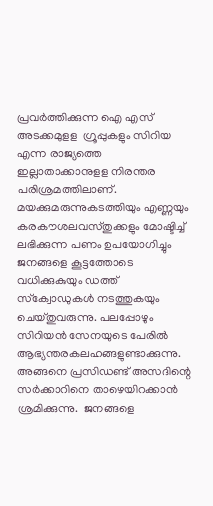പ്രവര്‍ത്തിക്കുന്ന ഐ എസ് അടക്കമുളള  ഗ്രൂപ്പുകളും സിറിയ എന്ന രാജ്യത്തെ ഇല്ലാതാക്കാനുളള നിരന്തര പരിശ്രമത്തിലാണ്. മയക്കുമരുന്നുകടത്തിയും എണ്ണയും കരകൗശലവസ്തുക്കളും മോഷ്ടിച്ച് ലഭിക്കുന്ന പണം ഉപയോഗിച്ചും ജനങ്ങളെ കൂട്ടത്തോടെ വധിക്കുകുയും ഡത്ത് സ്‌ക്വോഡുകള്‍ നടത്തുകയും ചെയ്തുവരുന്നു. പലപ്പോഴും സിറിയന്‍ സേനയുടെ പേരില്‍ ആഭ്യന്തരകലഹങ്ങളുണ്ടാക്കുന്നു. അങ്ങനെ പ്രസിഡണ്ട് അസദിന്റെ സര്‍ക്കാറിനെ താഴെയിറക്കാന്‍ ശ്രമിക്കുന്നു.  ജനങ്ങളെ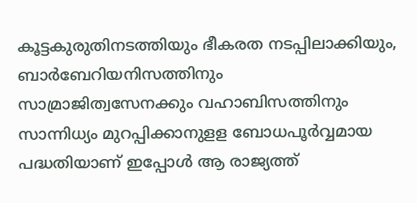കൂട്ടകുരുതിനടത്തിയും ഭീകരത നടപ്പിലാക്കിയും, ബാര്‍ബേറിയനിസത്തിനും സാമ്രാജിത്വസേനക്കും വഹാബിസത്തിനും സാന്നിധ്യം മുറപ്പിക്കാനുളള ബോധപൂര്‍വ്വമായ പദ്ധതിയാണ് ഇപ്പോള്‍ ആ രാജ്യത്ത്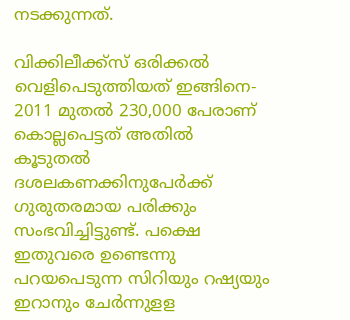നടക്കുന്നത്.

വിക്കിലീക്ക്‌സ് ഒരിക്കല്‍ വെളിപെടുത്തിയത് ഇങ്ങിനെ- 2011 മുതല്‍ 230,000 പേരാണ് കൊല്ലപെട്ടത് അതില്‍ കൂടുതല്‍ ദശലകണക്കിനുപേര്‍ക്ക് ഗുരുതരമായ പരിക്കും സംഭവിച്ചിട്ടുണ്ട്. പക്ഷെ ഇതുവരെ ഉണ്ടെന്നു പറയപെടുന്ന സിറിയും റഷ്യയും ഇറാനും ചേര്‍ന്നുളള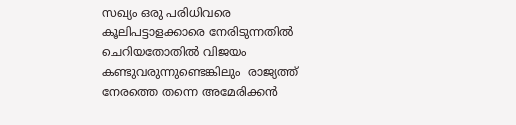സഖ്യം ഒരു പരിധിവരെ കൂലിപട്ടാളക്കാരെ നേരിടുന്നതില്‍ ചെറിയതോതില്‍ വിജയം കണ്ടുവരുന്നുണ്ടെങ്കിലും  രാജ്യത്ത് നേരത്തെ തന്നെ അമേരിക്കന്‍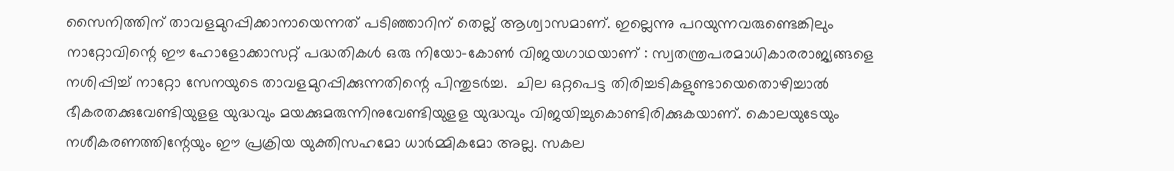സൈനിത്തിന് താവളമുറപ്പിക്കാനായെന്നത് പടിഞ്ഞാറിന് തെല്ല് ആശ്വാസമാണ്. ഇല്ലെന്നു പറയുന്നവരുണ്ടെങ്കിലും നാറ്റോവിന്റെ ഈ ഹോളോക്കാസറ്റ് പദ്ധതികള്‍ ഒരു നിയോ-കോണ്‍ വിജയഗാഥയാണ് : സ്വതന്ത്രപരമാധികാരരാജ്യങ്ങളെ നശിപ്പിച്ച് നാറ്റോ സേനയുടെ താവളമുറപ്പിക്കുന്നതിന്റെ പിന്തുടര്‍ച്ച.  ചില ഒറ്റപെട്ട തിരിച്ചടികളുണ്ടായെതൊഴിച്ചാല്‍ ഭീകരതക്കുവേണ്ടിയുളള യുദ്ധവും മയക്കുമരുന്നിനുവേണ്ടിയുളള യുദ്ധവും വിജയിച്ചുകൊണ്ടിരിക്കുകയാണ്. കൊലയുടേയും നശീകരണത്തിന്റേയും ഈ പ്രക്രിയ യുക്തിസഹമോ ധാര്‍മ്മികമോ അല്ല. സകല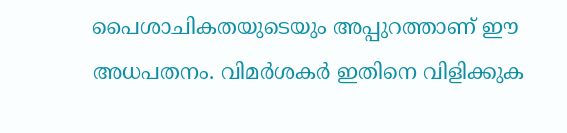പൈശാചികതയുടെയും അപ്പുറത്താണ് ഈ അധപതനം. വിമര്‍ശകര്‍ ഇതിനെ വിളിക്കുക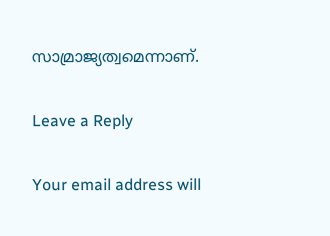സാമ്രാജ്യത്വമെന്നാണ്.

Leave a Reply

Your email address will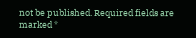not be published. Required fields are marked *